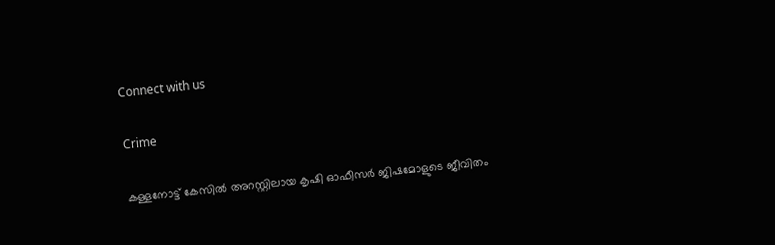Connect with us

Crime

കള്ളനോട്ട് കേസില്‍ അറസ്റ്റിലായ കൃഷി ഓഫീസര്‍ ജിഷമോളുടെ ജീവിതം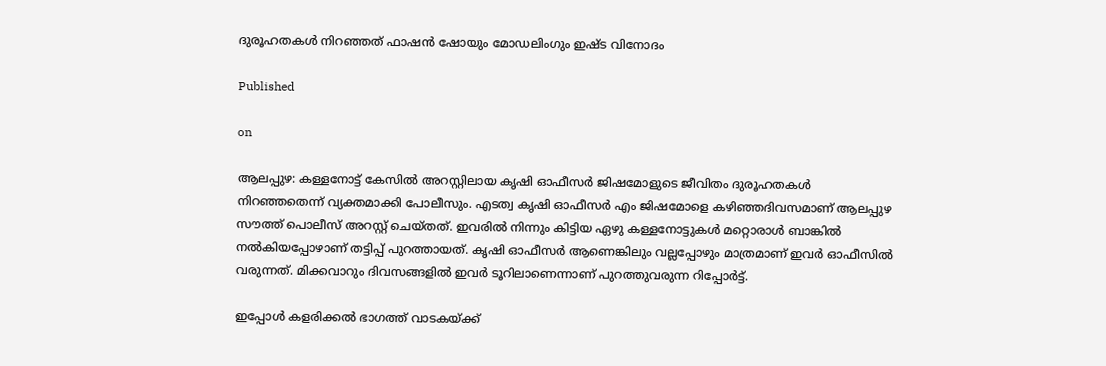ദുരൂഹതകള്‍ നിറഞ്ഞത് ഫാഷന്‍ ഷോയും മോഡലിംഗും ഇഷ്ട വിനോദം

Published

on

ആലപ്പുഴ: കള്ളനോട്ട് കേസില്‍ അറസ്റ്റിലായ കൃഷി ഓഫീസര്‍ ജിഷമോളുടെ ജീവിതം ദുരൂഹതകള്‍ നിറഞ്ഞതെന്ന് വ്യക്തമാക്കി പോലീസും. എടത്വ കൃഷി ഓഫീസര്‍ എം ജിഷമോളെ കഴിഞ്ഞദിവസമാണ് ആലപ്പുഴ സൗത്ത് പൊലീസ് അറസ്റ്റ് ചെയ്തത്. ഇവരില്‍ നിന്നും കിട്ടിയ ഏഴു കള്ളനോട്ടുകള്‍ മറ്റൊരാള്‍ ബാങ്കില്‍ നല്‍കിയപ്പോഴാണ് തട്ടിപ്പ് പുറത്തായത്. കൃഷി ഓഫീസര്‍ ആണെങ്കിലും വല്ലപ്പോഴും മാത്രമാണ് ഇവര്‍ ഓഫീസില്‍ വരുന്നത്. മിക്കവാറും ദിവസങ്ങളില്‍ ഇവര്‍ ടൂറിലാണെന്നാണ് പുറത്തുവരുന്ന റിപ്പോര്‍ട്ട്.

ഇപ്പോള്‍ കളരിക്കല്‍ ഭാഗത്ത് വാടകയ്ക്ക്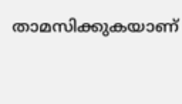താമസിക്കുകയാണ്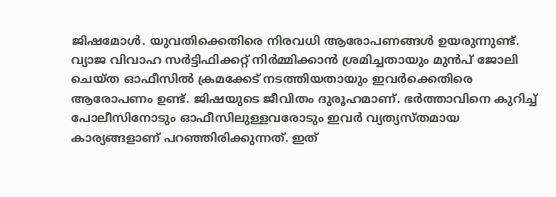ജിഷമോള്‍. യുവതിക്കെതിരെ നിരവധി ആരോപണങ്ങള്‍ ഉയരുന്നുണ്ട്. വ്യാജ വിവാഹ സര്‍ട്ടിഫിക്കറ്റ് നിര്‍മ്മിക്കാന്‍ ശ്രമിച്ചതായും മുന്‍പ് ജോലി ചെയ്ത ഓഫീസില്‍ ക്രമക്കേട് നടത്തിയതായും ഇവര്‍ക്കെതിരെ ആരോപണം ഉണ്ട്. ജിഷയുടെ ജീവിതം ദുരൂഹമാണ്. ഭര്‍ത്താവിനെ കുറിച്ച് പോലീസിനോടും ഓഫീസിലുള്ളവരോടും ഇവര്‍ വ്യത്യസ്തമായ കാര്യങ്ങളാണ് പറഞ്ഞിരിക്കുന്നത്. ഇത്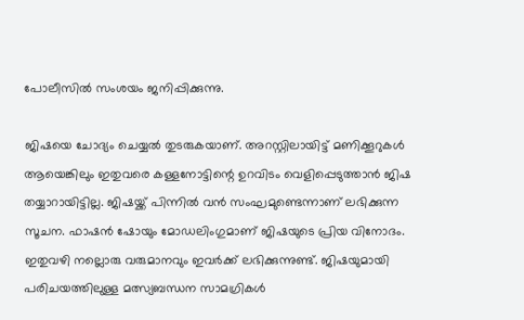പോലീസില്‍ സംശയം ജനിപ്പിക്കുന്നു.

ജിഷയെ ചോദ്യം ചെയ്യല്‍ തുടരുകയാണ്. അറസ്റ്റിലായിട്ട് മണിക്കൂറുകള്‍ ആയെങ്കിലും ഇതുവരെ കള്ളനോട്ടിന്റെ ഉറവിടം വെളിപ്പെടുത്താന്‍ ജിഷ തയ്യാറായിട്ടില്ല. ജിഷയ്ക്ക് പിന്നില്‍ വന്‍ സംഘമുണ്ടെന്നാണ് ലഭിക്കുന്ന സൂചന. ഫാഷന്‍ ഷോയും മോഡലിംഗുമാണ് ജിഷയുടെ പ്രിയ വിനോദം. ഇതുവഴി നല്ലൊരു വരുമാനവും ഇവര്‍ക്ക് ലഭിക്കുന്നുണ്ട്. ജിഷയുമായി പരിചയത്തിലുള്ള മത്സ്യബന്ധന സാമഗ്രികള്‍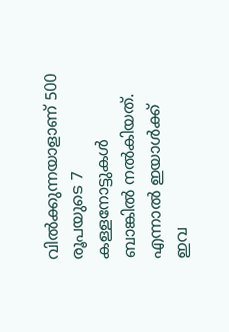വില്‍ക്കുന്നയാളാണ് 500 രൂപയുടെ 7 കള്ളനോട്ടുകള്‍ ബാങ്കില്‍ നല്‍കിയത്. എന്നാല്‍ ഇയാള്‍ക്ക് ഇവ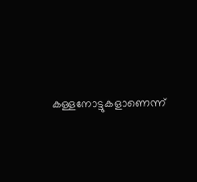കള്ളനോട്ടുകളാണെന്ന്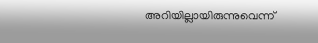അറിയില്ലായിരുന്നുവെന്ന്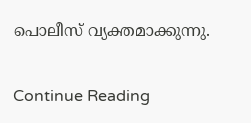പൊലീസ് വ്യക്തമാക്കുന്നു.

Continue Reading